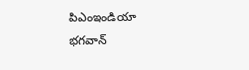పిఎంఇండియా
భగవాన్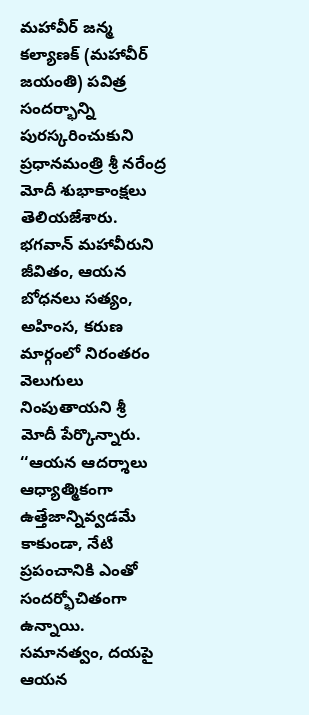మహావీర్ జన్మ కల్యాణక్ (మహావీర్ జయంతి) పవిత్ర సందర్భాన్ని పురస్కరించుకుని ప్రధానమంత్రి శ్రీ నరేంద్ర మోదీ శుభాకాంక్షలు తెలియజేశారు. భగవాన్ మహావీరుని జీవితం, ఆయన బోధనలు సత్యం, అహింస, కరుణ మార్గంలో నిరంతరం వెలుగులు నింపుతాయని శ్రీ మోదీ పేర్కొన్నారు. ‘‘ఆయన ఆదర్శాలు ఆధ్యాత్మికంగా ఉత్తేజాన్నివ్వడమే కాకుండా, నేటి ప్రపంచానికి ఎంతో సందర్భోచితంగా ఉన్నాయి. సమానత్వం, దయపై ఆయన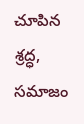చూపిన శ్రద్ధ, సమాజం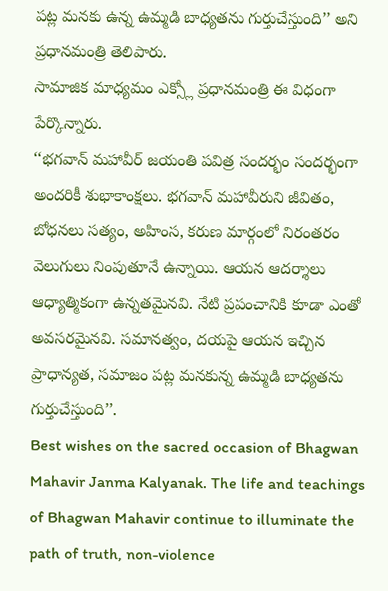పట్ల మనకు ఉన్న ఉమ్మడి బాధ్యతను గుర్తుచేస్తుంది’’ అని ప్రధానమంత్రి తెలిపారు.
సామాజిక మాధ్యమం ఎక్స్లో ప్రధానమంత్రి ఈ విధంగా పేర్కొన్నారు.
‘‘భగవాన్ మహావీర్ జయంతి పవిత్ర సందర్భం సందర్భంగా అందరికీ శుభాకాంక్షలు. భగవాన్ మహావీరుని జీవితం, బోధనలు సత్యం, అహింస, కరుణ మార్గంలో నిరంతరం వెలుగులు నింపుతూనే ఉన్నాయి. ఆయన ఆదర్శాలు ఆధ్యాత్మికంగా ఉన్నతమైనవి. నేటి ప్రపంచానికి కూడా ఎంతో అవసరమైనవి. సమానత్వం, దయపై ఆయన ఇచ్చిన ప్రాధాన్యత, సమాజం పట్ల మనకున్న ఉమ్మడి బాధ్యతను గుర్తుచేస్తుంది’’.
Best wishes on the sacred occasion of Bhagwan Mahavir Janma Kalyanak. The life and teachings of Bhagwan Mahavir continue to illuminate the path of truth, non-violence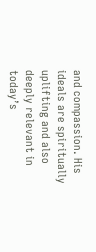and compassion. His ideals are spiritually uplifting and also deeply relevant in today’s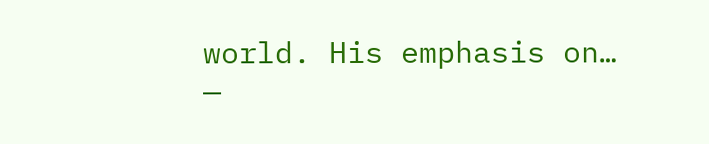world. His emphasis on…
—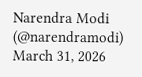Narendra Modi (@narendramodi) March 31, 2026